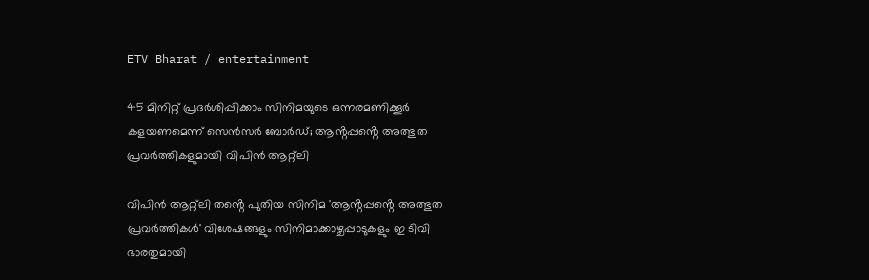ETV Bharat / entertainment

45 മിനിറ്റ് പ്രദർശിപ്പിക്കാം സിനിമയുടെ ഒന്നരമണിക്കൂർ കളയണമെന്ന് സെൻസർ ബോർഡ്; ആൻ്റപ്പൻ്റെ അത്ഭുത പ്രവർത്തികളുമായി വിപിൻ ആറ്റ്ലി

വിപിൻ ആറ്റ്‌ലി തൻ്റെ പുതിയ സിനിമ 'ആൻ്റപ്പൻ്റെ അത്ഭുത പ്രവർത്തികൾ' വിശേഷങ്ങളും സിനിമാക്കാഴ്ചപ്പാടുകളും ഇ ടിവി ഭാരതുമായി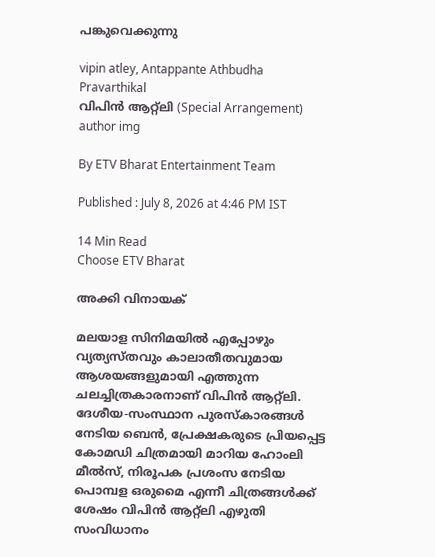പങ്കുവെക്കുന്നു

vipin atley, Antappante Athbudha Pravarthikal
വിപിൻ ആറ്റ്‌ലി (Special Arrangement)
author img

By ETV Bharat Entertainment Team

Published : July 8, 2026 at 4:46 PM IST

14 Min Read
Choose ETV Bharat

അക്കി വിനായക്

മലയാള സിനിമയിൽ എപ്പോഴും വ്യത്യസ്തവും കാലാതീതവുമായ ആശയങ്ങളുമായി എത്തുന്ന ചലച്ചിത്രകാരനാണ് വിപിൻ ആറ്റ്ലി. ദേശീയ-സംസ്ഥാന പുരസ്കാരങ്ങൾ നേടിയ ബെൻ, പ്രേക്ഷകരുടെ പ്രിയപ്പെട്ട കോമഡി ചിത്രമായി മാറിയ ഹോംലി മീൽസ്, നിരൂപക പ്രശംസ നേടിയ പൊമ്പള ഒരുമൈ എന്നീ ചിത്രങ്ങൾക്ക് ശേഷം വിപിൻ ആറ്റ്ലി എഴുതി സംവിധാനം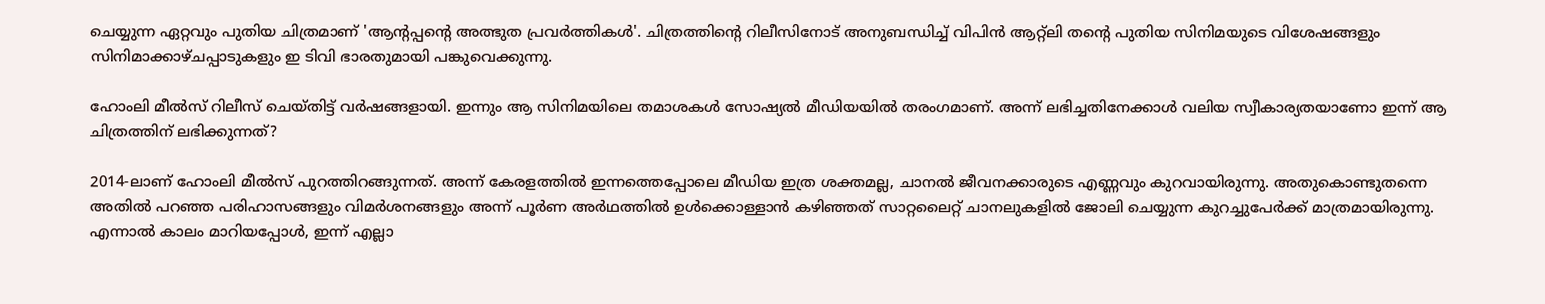ചെയ്യുന്ന ഏറ്റവും പുതിയ ചിത്രമാണ് 'ആൻ്റപ്പൻ്റെ അത്ഭുത പ്രവർത്തികൾ'. ചിത്രത്തിൻ്റെ റിലീസിനോട് അനുബന്ധിച്ച് വിപിൻ ആറ്റ്ലി തൻ്റെ പുതിയ സിനിമയുടെ വിശേഷങ്ങളും സിനിമാക്കാഴ്ചപ്പാടുകളും ഇ ടിവി ഭാരതുമായി പങ്കുവെക്കുന്നു.

ഹോംലി മീൽസ് റിലീസ് ചെയ്തിട്ട് വർഷങ്ങളായി. ഇന്നും ആ സിനിമയിലെ തമാശകൾ സോഷ്യൽ മീഡിയയിൽ തരംഗമാണ്. അന്ന് ലഭിച്ചതിനേക്കാൾ വലിയ സ്വീകാര്യതയാണോ ഇന്ന് ആ ചിത്രത്തിന് ലഭിക്കുന്നത്?

2014-ലാണ് ഹോംലി മീൽസ് പുറത്തിറങ്ങുന്നത്. അന്ന് കേരളത്തിൽ ഇന്നത്തെപ്പോലെ മീഡിയ ഇത്ര ശക്തമല്ല, ചാനൽ ജീവനക്കാരുടെ എണ്ണവും കുറവായിരുന്നു. അതുകൊണ്ടുതന്നെ അതിൽ പറഞ്ഞ പരിഹാസങ്ങളും വിമർശനങ്ങളും അന്ന് പൂർണ അർഥത്തിൽ ഉൾക്കൊള്ളാൻ കഴിഞ്ഞത് സാറ്റലൈറ്റ് ചാനലുകളിൽ ജോലി ചെയ്യുന്ന കുറച്ചുപേർക്ക് മാത്രമായിരുന്നു. എന്നാൽ കാലം മാറിയപ്പോൾ, ഇന്ന് എല്ലാ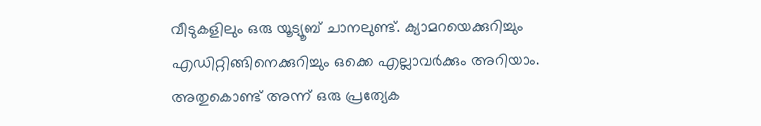വീടുകളിലും ഒരു യൂട്യൂബ് ചാനലുണ്ട്. ക്യാമറയെക്കുറിച്ചും എഡിറ്റിങ്ങിനെക്കുറിച്ചും ഒക്കെ എല്ലാവർക്കും അറിയാം. അതുകൊണ്ട് അന്ന് ഒരു പ്രത്യേക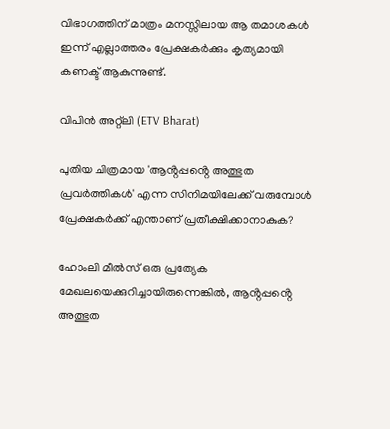വിഭാഗത്തിന് മാത്രം മനസ്സിലായ ആ തമാശകൾ ഇന്ന് എല്ലാത്തരം പ്രേക്ഷകർക്കും കൃത്യമായി കണക്ട് ആകുന്നുണ്ട്.

വിപിൻ അറ്റ്‌ലി (ETV Bharat)

പുതിയ ചിത്രമായ 'ആൻ്റപ്പൻ്റെ അത്ഭുത പ്രവർത്തികൾ' എന്ന സിനിമയിലേക്ക് വരുമ്പോൾ പ്രേക്ഷകർക്ക് എന്താണ് പ്രതീക്ഷിക്കാനാകുക?

ഹോംലി മീൽസ് ഒരു പ്രത്യേക മേഖലയെക്കുറിച്ചായിരുന്നെങ്കിൽ, ആൻ്റപ്പൻ്റെ അത്ഭുത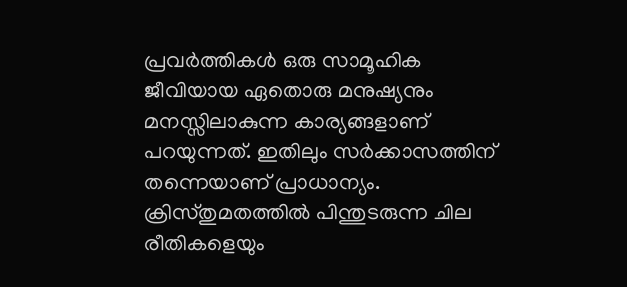പ്രവർത്തികൾ ഒരു സാമൂഹിക ജീവിയായ ഏതൊരു മനുഷ്യനും മനസ്സിലാകുന്ന കാര്യങ്ങളാണ് പറയുന്നത്. ഇതിലും സർക്കാസത്തിന് തന്നെയാണ് പ്രാധാന്യം. ക്രിസ്തുമതത്തിൽ പിന്തുടരുന്ന ചില രീതികളെയും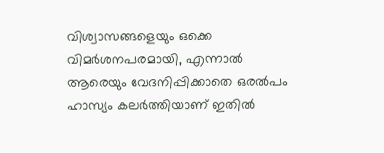വിശ്വാസങ്ങളെയും ഒക്കെ വിമർശനപരമായി, എന്നാൽ ആരെയും വേദനിപ്പിക്കാതെ ഒരല്‍പം ഹാസ്യം കലർത്തിയാണ് ഇതിൽ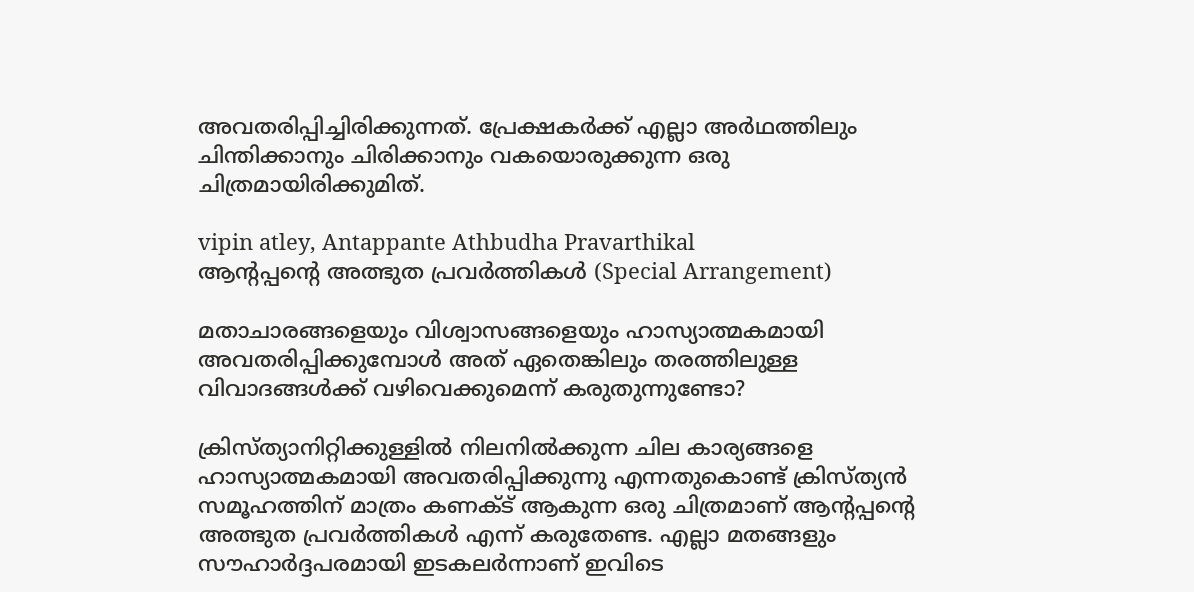അവതരിപ്പിച്ചിരിക്കുന്നത്. പ്രേക്ഷകർക്ക് എല്ലാ അർഥത്തിലും ചിന്തിക്കാനും ചിരിക്കാനും വകയൊരുക്കുന്ന ഒരു ചിത്രമായിരിക്കുമിത്.

vipin atley, Antappante Athbudha Pravarthikal
ആൻ്റപ്പൻ്റെ അത്ഭുത പ്രവർത്തികൾ (Special Arrangement)

മതാചാരങ്ങളെയും വിശ്വാസങ്ങളെയും ഹാസ്യാത്മകമായി അവതരിപ്പിക്കുമ്പോൾ അത് ഏതെങ്കിലും തരത്തിലുള്ള വിവാദങ്ങൾക്ക് വഴിവെക്കുമെന്ന് കരുതുന്നുണ്ടോ?

ക്രിസ്ത്യാനിറ്റിക്കുള്ളിൽ നിലനിൽക്കുന്ന ചില കാര്യങ്ങളെ ഹാസ്യാത്മകമായി അവതരിപ്പിക്കുന്നു എന്നതുകൊണ്ട് ക്രിസ്ത്യൻ സമൂഹത്തിന് മാത്രം കണക്ട് ആകുന്ന ഒരു ചിത്രമാണ് ആൻ്റപ്പൻ്റെ അത്ഭുത പ്രവർത്തികൾ എന്ന് കരുതേണ്ട. എല്ലാ മതങ്ങളും സൗഹാർദ്ദപരമായി ഇടകലർന്നാണ് ഇവിടെ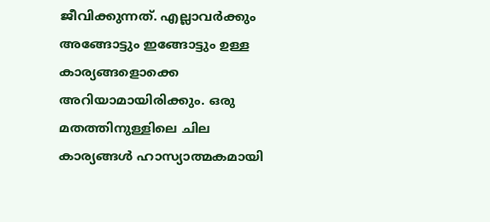ജീവിക്കുന്നത്. എല്ലാവർക്കും അങ്ങോട്ടും ഇങ്ങോട്ടും ഉള്ള കാര്യങ്ങളൊക്കെ അറിയാമായിരിക്കും. ഒരു മതത്തിനുള്ളിലെ ചില കാര്യങ്ങൾ ഹാസ്യാത്മകമായി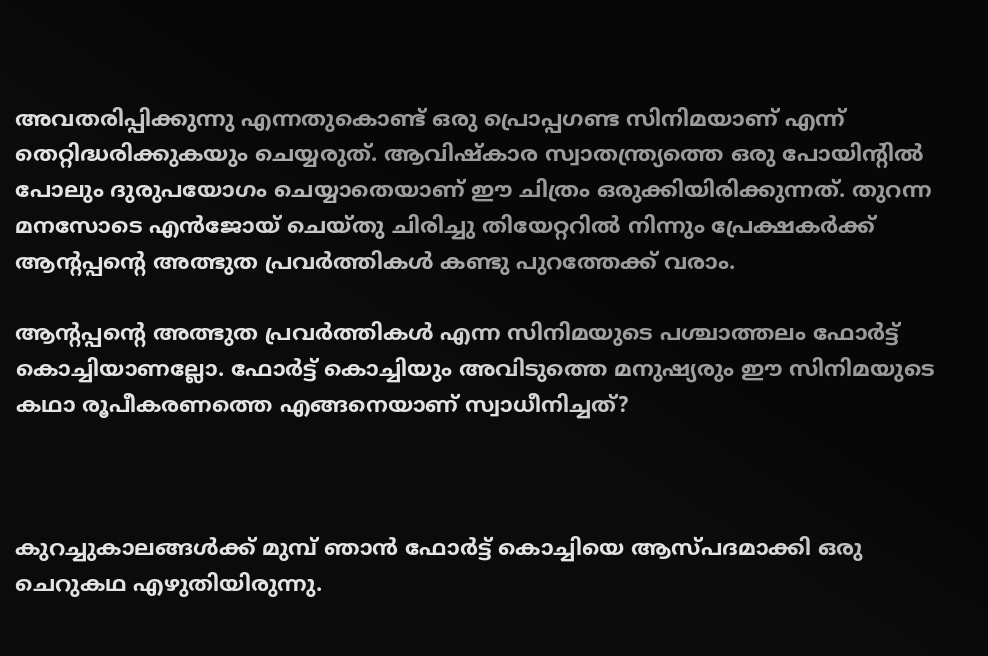അവതരിപ്പിക്കുന്നു എന്നതുകൊണ്ട് ഒരു പ്രൊപ്പഗണ്ട സിനിമയാണ് എന്ന് തെറ്റിദ്ധരിക്കുകയും ചെയ്യരുത്. ആവിഷ്കാര സ്വാതന്ത്ര്യത്തെ ഒരു പോയിൻ്റിൽ പോലും ദുരുപയോഗം ചെയ്യാതെയാണ് ഈ ചിത്രം ഒരുക്കിയിരിക്കുന്നത്. തുറന്ന മനസോടെ എൻജോയ് ചെയ്തു ചിരിച്ചു തിയേറ്ററിൽ നിന്നും പ്രേക്ഷകർക്ക് ആൻ്റപ്പൻ്റെ അത്ഭുത പ്രവർത്തികൾ കണ്ടു പുറത്തേക്ക് വരാം.

ആൻ്റപ്പൻ്റെ അത്ഭുത പ്രവർത്തികൾ എന്ന സിനിമയുടെ പശ്ചാത്തലം ഫോർട്ട് കൊച്ചിയാണല്ലോ. ഫോർട്ട് കൊച്ചിയും അവിടുത്തെ മനുഷ്യരും ഈ സിനിമയുടെ കഥാ രൂപീകരണത്തെ എങ്ങനെയാണ് സ്വാധീനിച്ചത്?



കുറച്ചുകാലങ്ങൾക്ക് മുമ്പ് ഞാൻ ഫോർട്ട് കൊച്ചിയെ ആസ്പദമാക്കി ഒരു ചെറുകഥ എഴുതിയിരുന്നു.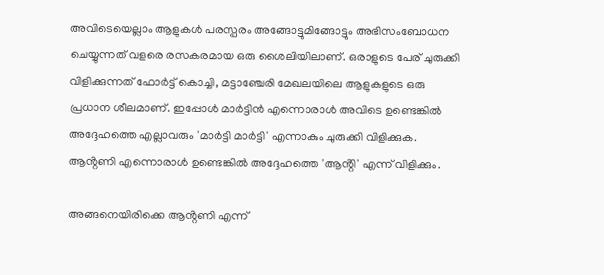അവിടെയെല്ലാം ആളുകൾ പരസ്പരം അങ്ങോട്ടുമിങ്ങോട്ടും അഭിസംബോധന ചെയ്യുന്നത് വളരെ രസകരമായ ഒരു ശൈലിയിലാണ്. ഒരാളുടെ പേര് ചുരുക്കി വിളിക്കുന്നത് ഫോർട്ട് കൊച്ചി, മട്ടാഞ്ചേരി മേഖലയിലെ ആളുകളുടെ ഒരു പ്രധാന ശീലമാണ്. ഇപ്പോൾ മാർട്ടിൻ എന്നൊരാൾ അവിടെ ഉണ്ടെങ്കിൽ അദ്ദേഹത്തെ എല്ലാവരും 'മാർട്ടി മാർട്ടി' എന്നാകും ചുരുക്കി വിളിക്കുക. ആൻ്റണി എന്നൊരാൾ ഉണ്ടെങ്കിൽ അദ്ദേഹത്തെ 'ആൻ്റി' എന്ന് വിളിക്കും.

അങ്ങനെയിരിക്കെ ആൻ്റണി എന്ന്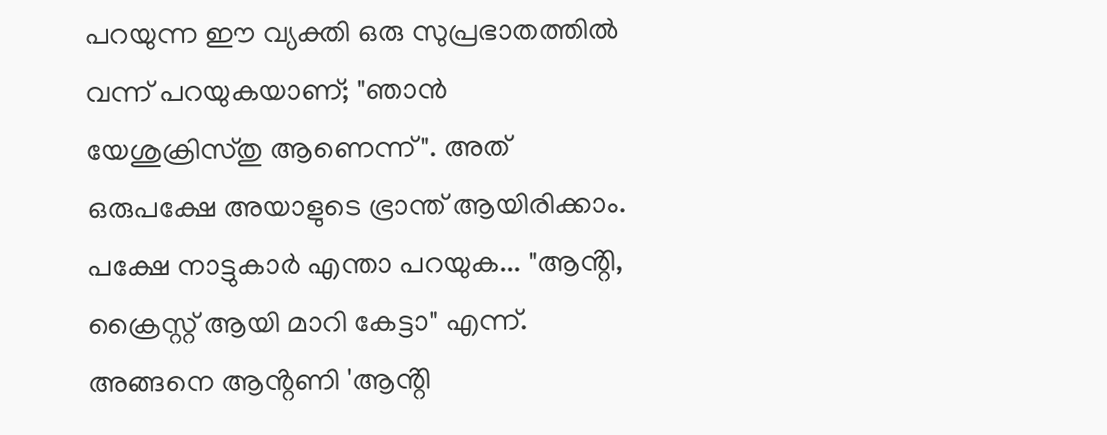പറയുന്ന ഈ വ്യക്തി ഒരു സുപ്രഭാതത്തിൽ വന്ന് പറയുകയാണ്; "ഞാൻ യേശുക്രിസ്തു ആണെന്ന്". അത് ഒരുപക്ഷേ അയാളുടെ ഭ്രാന്ത് ആയിരിക്കാം. പക്ഷേ നാട്ടുകാർ എന്താ പറയുക... "ആൻ്റി, ക്രൈസ്റ്റ് ആയി മാറി കേട്ടാ" എന്ന്. അങ്ങനെ ആൻ്റണി 'ആൻ്റി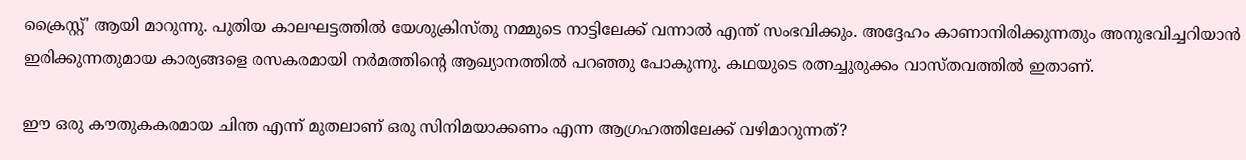ക്രൈസ്റ്റ്' ആയി മാറുന്നു. പുതിയ കാലഘട്ടത്തിൽ യേശുക്രിസ്തു നമ്മുടെ നാട്ടിലേക്ക് വന്നാൽ എന്ത് സംഭവിക്കും. അദ്ദേഹം കാണാനിരിക്കുന്നതും അനുഭവിച്ചറിയാൻ ഇരിക്കുന്നതുമായ കാര്യങ്ങളെ രസകരമായി നർമത്തിൻ്റെ ആഖ്യാനത്തിൽ പറഞ്ഞു പോകുന്നു. കഥയുടെ രത്നച്ചുരുക്കം വാസ്തവത്തിൽ ഇതാണ്.

ഈ ഒരു കൗതുകകരമായ ചിന്ത എന്ന് മുതലാണ് ഒരു സിനിമയാക്കണം എന്ന ആഗ്രഹത്തിലേക്ക് വഴിമാറുന്നത്?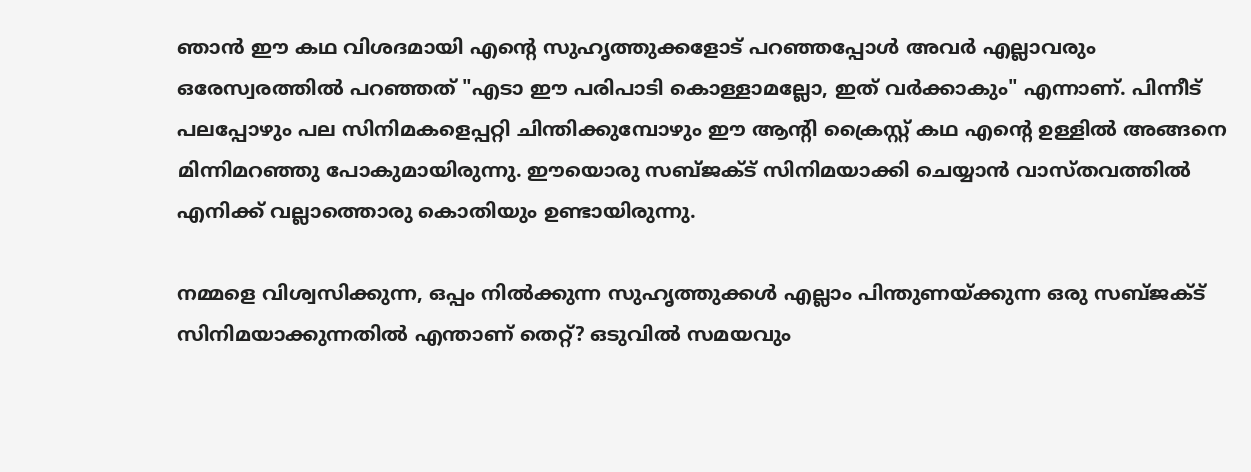ഞാൻ ഈ കഥ വിശദമായി എൻ്റെ സുഹൃത്തുക്കളോട് പറഞ്ഞപ്പോൾ അവർ എല്ലാവരും ഒരേസ്വരത്തിൽ പറഞ്ഞത് "എടാ ഈ പരിപാടി കൊള്ളാമല്ലോ, ഇത് വർക്കാകും" എന്നാണ്. പിന്നീട് പലപ്പോഴും പല സിനിമകളെപ്പറ്റി ചിന്തിക്കുമ്പോഴും ഈ ആൻ്റി ക്രൈസ്റ്റ് കഥ എൻ്റെ ഉള്ളിൽ അങ്ങനെ മിന്നിമറഞ്ഞു പോകുമായിരുന്നു. ഈയൊരു സബ്ജക്ട് സിനിമയാക്കി ചെയ്യാൻ വാസ്തവത്തിൽ എനിക്ക് വല്ലാത്തൊരു കൊതിയും ഉണ്ടായിരുന്നു.

നമ്മളെ വിശ്വസിക്കുന്ന, ഒപ്പം നിൽക്കുന്ന സുഹൃത്തുക്കൾ എല്ലാം പിന്തുണയ്ക്കുന്ന ഒരു സബ്ജക്ട് സിനിമയാക്കുന്നതിൽ എന്താണ് തെറ്റ്? ഒടുവിൽ സമയവും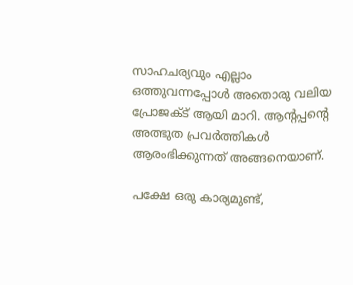സാഹചര്യവും എല്ലാം ഒത്തുവന്നപ്പോൾ അതൊരു വലിയ പ്രോജക്ട് ആയി മാറി. ആൻ്റപ്പൻ്റെ അത്ഭുത പ്രവർത്തികൾ ആരംഭിക്കുന്നത് അങ്ങനെയാണ്.

പക്ഷേ ഒരു കാര്യമുണ്ട്,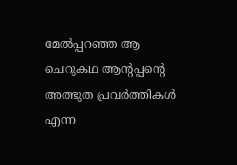മേൽപ്പറഞ്ഞ ആ ചെറുകഥ ആൻ്റപ്പൻ്റെ അത്ഭുത പ്രവർത്തികൾ എന്ന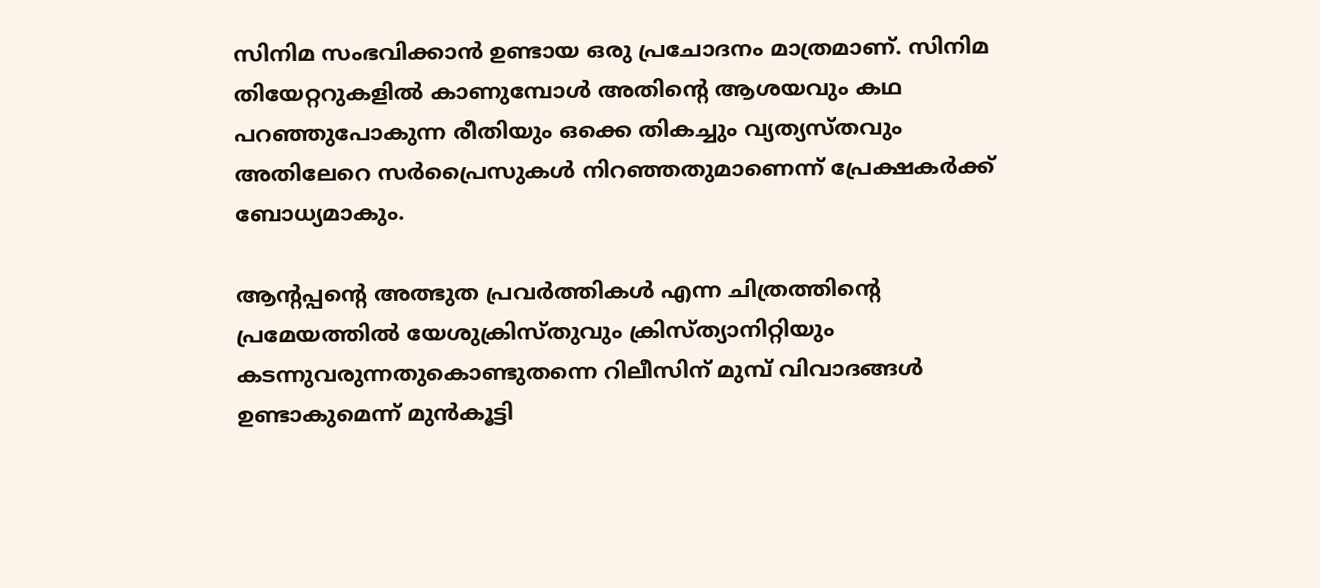സിനിമ സംഭവിക്കാൻ ഉണ്ടായ ഒരു പ്രചോദനം മാത്രമാണ്. സിനിമ തിയേറ്ററുകളിൽ കാണുമ്പോൾ അതിൻ്റെ ആശയവും കഥ പറഞ്ഞുപോകുന്ന രീതിയും ഒക്കെ തികച്ചും വ്യത്യസ്തവും അതിലേറെ സർപ്രൈസുകൾ നിറഞ്ഞതുമാണെന്ന് പ്രേക്ഷകർക്ക് ബോധ്യമാകും.

ആൻ്റപ്പൻ്റെ അത്ഭുത പ്രവർത്തികൾ എന്ന ചിത്രത്തിൻ്റെ പ്രമേയത്തിൽ യേശുക്രിസ്തുവും ക്രിസ്ത്യാനിറ്റിയും കടന്നുവരുന്നതുകൊണ്ടുതന്നെ റിലീസിന് മുമ്പ് വിവാദങ്ങൾ ഉണ്ടാകുമെന്ന് മുൻകൂട്ടി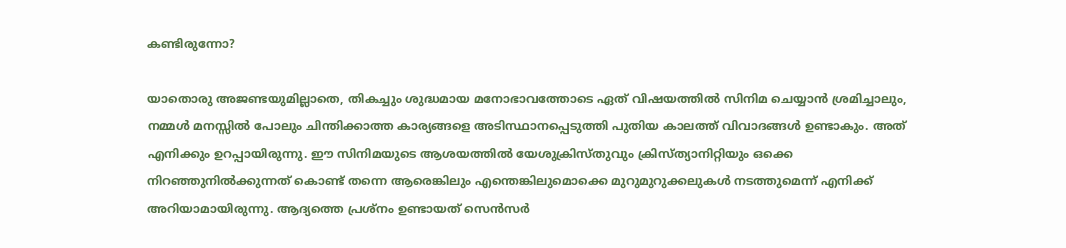കണ്ടിരുന്നോ?

യാതൊരു അജണ്ടയുമില്ലാതെ, തികച്ചും ശുദ്ധമായ മനോഭാവത്തോടെ ഏത് വിഷയത്തിൽ സിനിമ ചെയ്യാൻ ശ്രമിച്ചാലും, നമ്മൾ മനസ്സിൽ പോലും ചിന്തിക്കാത്ത കാര്യങ്ങളെ അടിസ്ഥാനപ്പെടുത്തി പുതിയ കാലത്ത് വിവാദങ്ങൾ ഉണ്ടാകും. അത് എനിക്കും ഉറപ്പായിരുന്നു. ഈ സിനിമയുടെ ആശയത്തിൽ യേശുക്രിസ്തുവും ക്രിസ്ത്യാനിറ്റിയും ഒക്കെ നിറഞ്ഞുനിൽക്കുന്നത് കൊണ്ട് തന്നെ ആരെങ്കിലും എന്തെങ്കിലുമൊക്കെ മുറുമുറുക്കലുകൾ നടത്തുമെന്ന് എനിക്ക് അറിയാമായിരുന്നു. ആദ്യത്തെ പ്രശ്നം ഉണ്ടായത് സെൻസർ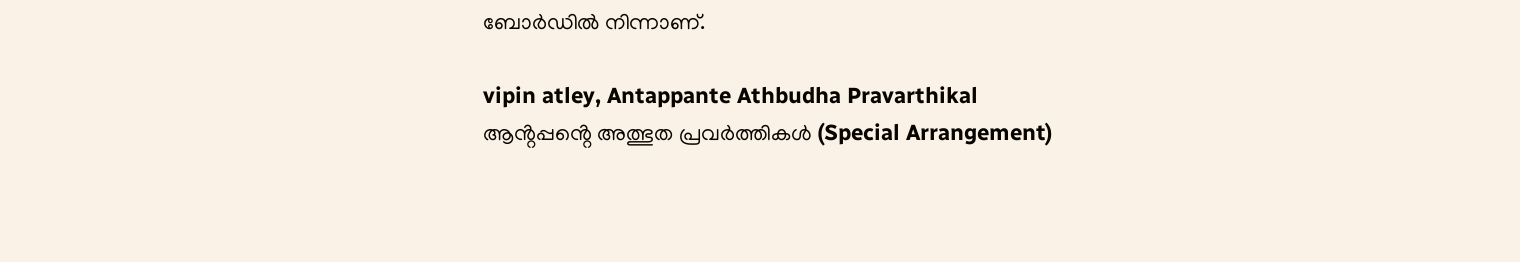ബോർഡിൽ നിന്നാണ്.

vipin atley, Antappante Athbudha Pravarthikal
ആൻ്റപ്പൻ്റെ അത്ഭുത പ്രവർത്തികൾ (Special Arrangement)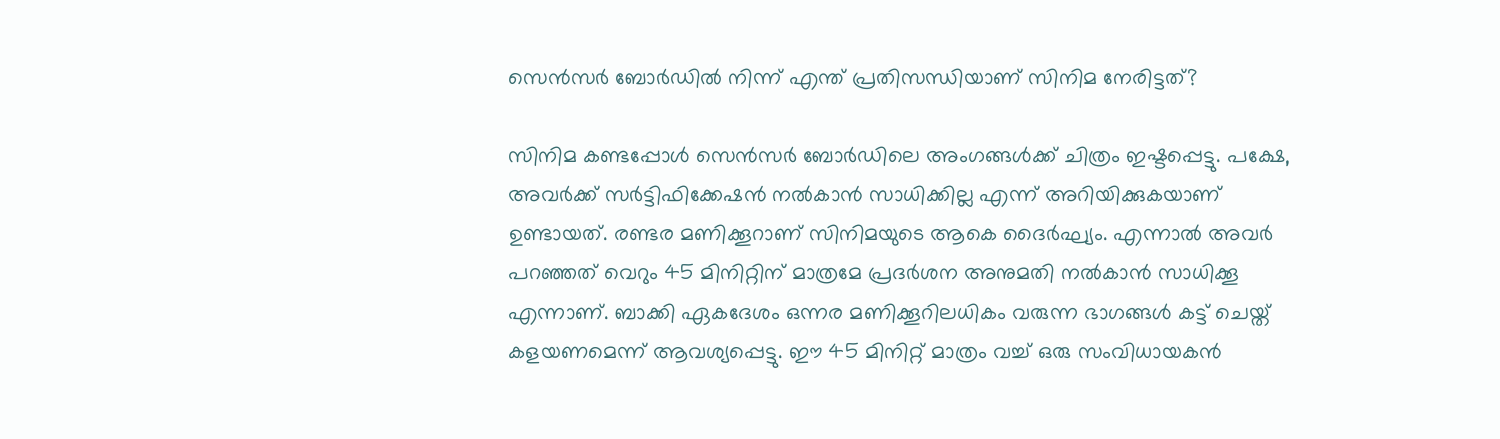സെൻസർ ബോർഡിൽ നിന്ന് എന്ത് പ്രതിസന്ധിയാണ് സിനിമ നേരിട്ടത്?

സിനിമ കണ്ടപ്പോൾ സെൻസർ ബോർഡിലെ അംഗങ്ങൾക്ക് ചിത്രം ഇഷ്ടപ്പെട്ടു. പക്ഷേ, അവർക്ക് സർട്ടിഫിക്കേഷൻ നൽകാൻ സാധിക്കില്ല എന്ന് അറിയിക്കുകയാണ് ഉണ്ടായത്. രണ്ടര മണിക്കൂറാണ് സിനിമയുടെ ആകെ ദൈർഘ്യം. എന്നാൽ അവർ പറഞ്ഞത് വെറും 45 മിനിറ്റിന് മാത്രമേ പ്രദർശന അനുമതി നൽകാൻ സാധിക്കൂ എന്നാണ്. ബാക്കി ഏകദേശം ഒന്നര മണിക്കൂറിലധികം വരുന്ന ഭാഗങ്ങൾ കട്ട് ചെയ്ത് കളയണമെന്ന് ആവശ്യപ്പെട്ടു. ഈ 45 മിനിറ്റ് മാത്രം വച്ച് ഒരു സംവിധായകൻ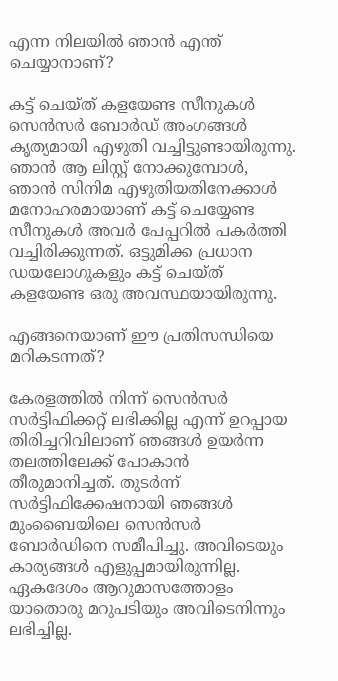എന്ന നിലയിൽ ഞാൻ എന്ത് ചെയ്യാനാണ്?

കട്ട് ചെയ്ത് കളയേണ്ട സീനുകൾ സെൻസർ ബോർഡ് അംഗങ്ങൾ കൃത്യമായി എഴുതി വച്ചിട്ടുണ്ടായിരുന്നു. ഞാൻ ആ ലിസ്റ്റ് നോക്കുമ്പോൾ, ഞാൻ സിനിമ എഴുതിയതിനേക്കാൾ മനോഹരമായാണ് കട്ട് ചെയ്യേണ്ട സീനുകൾ അവർ പേപ്പറിൽ പകർത്തി വച്ചിരിക്കുന്നത്. ഒട്ടുമിക്ക പ്രധാന ഡയലോഗുകളും കട്ട് ചെയ്ത് കളയേണ്ട ഒരു അവസ്ഥയായിരുന്നു.

എങ്ങനെയാണ് ഈ പ്രതിസന്ധിയെ മറികടന്നത്?

കേരളത്തിൽ നിന്ന് സെൻസർ സർട്ടിഫിക്കറ്റ് ലഭിക്കില്ല എന്ന് ഉറപ്പായ തിരിച്ചറിവിലാണ് ഞങ്ങൾ ഉയർന്ന തലത്തിലേക്ക് പോകാൻ തീരുമാനിച്ചത്. തുടർന്ന് സർട്ടിഫിക്കേഷനായി ഞങ്ങൾ മുംബൈയിലെ സെൻസർ ബോർഡിനെ സമീപിച്ചു. അവിടെയും കാര്യങ്ങൾ എളുപ്പമായിരുന്നില്ല. ഏകദേശം ആറുമാസത്തോളം യാതൊരു മറുപടിയും അവിടെനിന്നും ലഭിച്ചില്ല.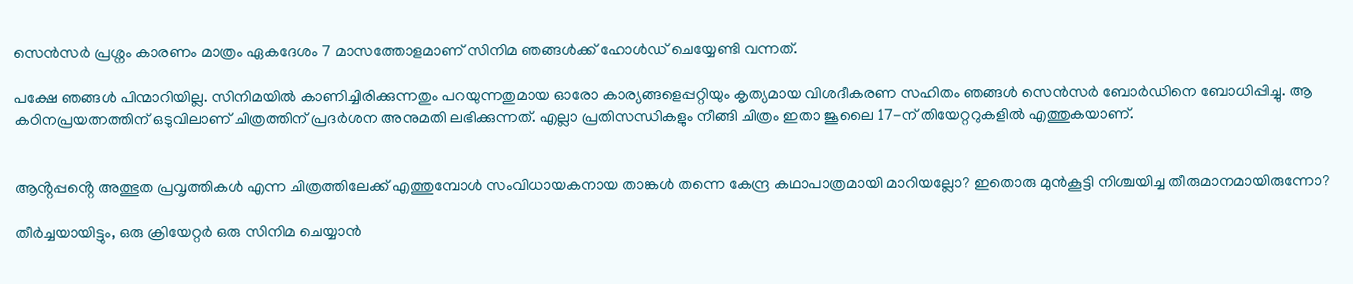സെൻസർ പ്രശ്നം കാരണം മാത്രം ഏകദേശം 7 മാസത്തോളമാണ് സിനിമ ഞങ്ങൾക്ക് ഹോൾഡ് ചെയ്യേണ്ടി വന്നത്.

പക്ഷേ ഞങ്ങൾ പിന്മാറിയില്ല. സിനിമയിൽ കാണിച്ചിരിക്കുന്നതും പറയുന്നതുമായ ഓരോ കാര്യങ്ങളെപ്പറ്റിയും കൃത്യമായ വിശദീകരണ സഹിതം ഞങ്ങൾ സെൻസർ ബോർഡിനെ ബോധിപ്പിച്ചു. ആ കഠിനപ്രയത്നത്തിന് ഒടുവിലാണ് ചിത്രത്തിന് പ്രദർശന അനുമതി ലഭിക്കുന്നത്. എല്ലാ പ്രതിസന്ധികളും നീങ്ങി ചിത്രം ഇതാ ജൂലൈ 17-ന് തിയേറ്ററുകളിൽ എത്തുകയാണ്.


ആൻ്റപ്പൻ്റെ അത്ഭുത പ്രവൃത്തികൾ എന്ന ചിത്രത്തിലേക്ക് എത്തുമ്പോൾ സംവിധായകനായ താങ്കൾ തന്നെ കേന്ദ്ര കഥാപാത്രമായി മാറിയല്ലോ? ഇതൊരു മുൻകൂട്ടി നിശ്ചയിച്ച തീരുമാനമായിരുന്നോ?

തീർച്ചയായിട്ടും, ഒരു ക്രിയേറ്റർ ഒരു സിനിമ ചെയ്യാൻ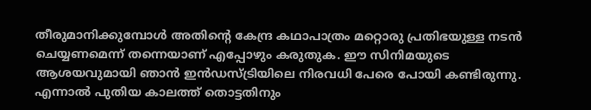തീരുമാനിക്കുമ്പോൾ അതിൻ്റെ കേന്ദ്ര കഥാപാത്രം മറ്റൊരു പ്രതിഭയുള്ള നടൻ ചെയ്യണമെന്ന് തന്നെയാണ് എപ്പോഴും കരുതുക. ഈ സിനിമയുടെ ആശയവുമായി ഞാൻ ഇൻഡസ്ട്രിയിലെ നിരവധി പേരെ പോയി കണ്ടിരുന്നു. എന്നാൽ പുതിയ കാലത്ത് തൊട്ടതിനും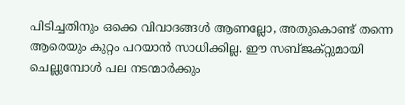പിടിച്ചതിനും ഒക്കെ വിവാദങ്ങൾ ആണല്ലോ, അതുകൊണ്ട് തന്നെ ആരെയും കുറ്റം പറയാൻ സാധിക്കില്ല. ഈ സബ്ജക്റ്റുമായി ചെല്ലുമ്പോൾ പല നടന്മാർക്കും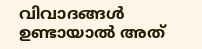വിവാദങ്ങൾ ഉണ്ടായാൽ അത്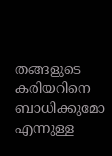തങ്ങളുടെ കരിയറിനെ ബാധിക്കുമോ എന്നുള്ള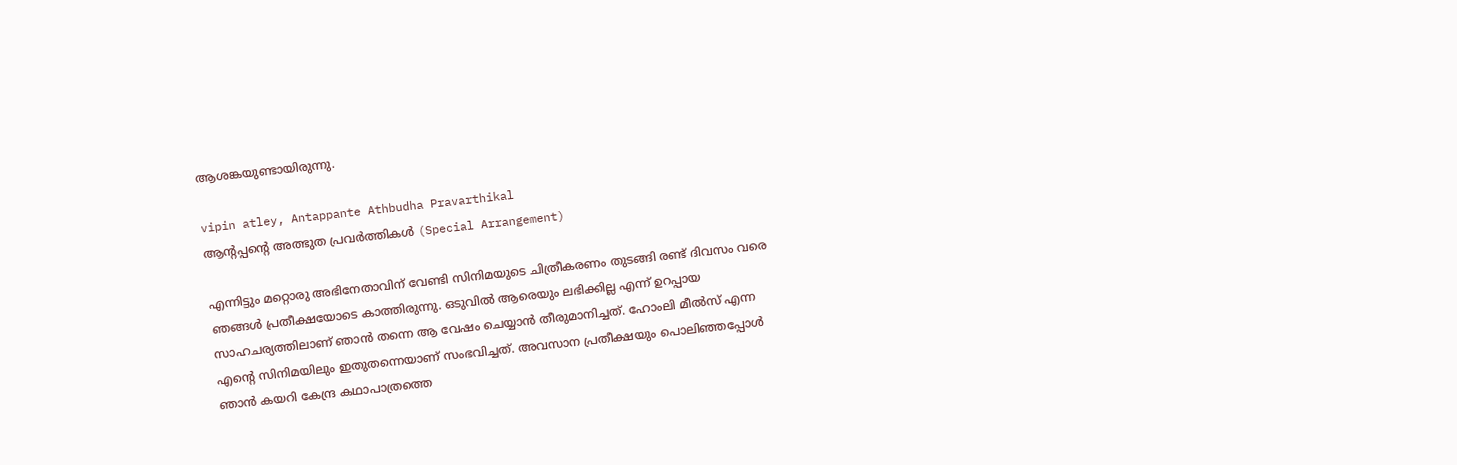ആശങ്കയുണ്ടായിരുന്നു.

vipin atley, Antappante Athbudha Pravarthikal
ആൻ്റപ്പൻ്റെ അത്ഭുത പ്രവർത്തികൾ (Special Arrangement)

എന്നിട്ടും മറ്റൊരു അഭിനേതാവിന് വേണ്ടി സിനിമയുടെ ചിത്രീകരണം തുടങ്ങി രണ്ട് ദിവസം വരെ ഞങ്ങൾ പ്രതീക്ഷയോടെ കാത്തിരുന്നു. ഒടുവിൽ ആരെയും ലഭിക്കില്ല എന്ന് ഉറപ്പായ സാഹചര്യത്തിലാണ് ഞാൻ തന്നെ ആ വേഷം ചെയ്യാൻ തീരുമാനിച്ചത്. ഹോംലി മീൽസ് എന്ന എൻ്റെ സിനിമയിലും ഇതുതന്നെയാണ് സംഭവിച്ചത്. അവസാന പ്രതീക്ഷയും പൊലിഞ്ഞപ്പോൾ ഞാൻ കയറി കേന്ദ്ര കഥാപാത്രത്തെ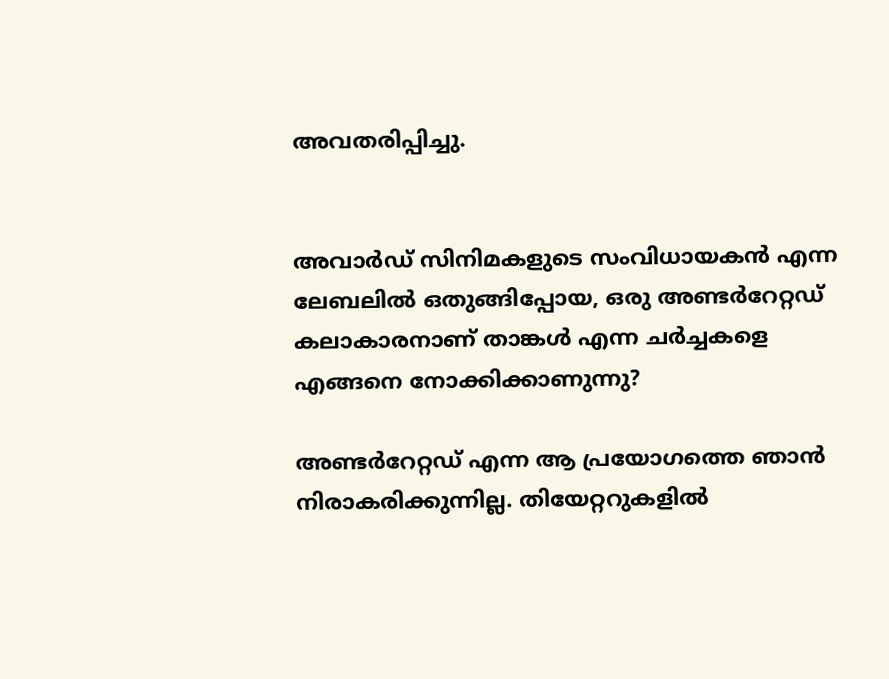അവതരിപ്പിച്ചു.


അവാർഡ് സിനിമകളുടെ സംവിധായകൻ എന്ന ലേബലിൽ ഒതുങ്ങിപ്പോയ, ഒരു അണ്ടര്‍റേറ്റഡ് കലാകാരനാണ് താങ്കൾ എന്ന ചർച്ചകളെ എങ്ങനെ നോക്കിക്കാണുന്നു?

അണ്ടര്‍റേറ്റഡ് എന്ന ആ പ്രയോഗത്തെ ഞാൻ നിരാകരിക്കുന്നില്ല. തിയേറ്ററുകളിൽ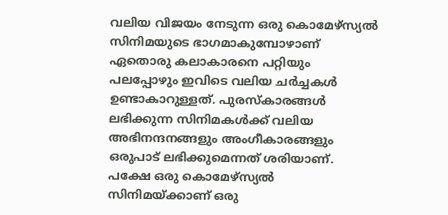വലിയ വിജയം നേടുന്ന ഒരു കൊമേഴ്സ്യൽ സിനിമയുടെ ഭാഗമാകുമ്പോഴാണ് ഏതൊരു കലാകാരനെ പറ്റിയും പലപ്പോഴും ഇവിടെ വലിയ ചർച്ചകൾ ഉണ്ടാകാറുള്ളത്. പുരസ്കാരങ്ങൾ ലഭിക്കുന്ന സിനിമകൾക്ക് വലിയ അഭിനന്ദനങ്ങളും അംഗീകാരങ്ങളും ഒരുപാട് ലഭിക്കുമെന്നത് ശരിയാണ്. പക്ഷേ ഒരു കൊമേഴ്സ്യൽ സിനിമയ്ക്കാണ് ഒരു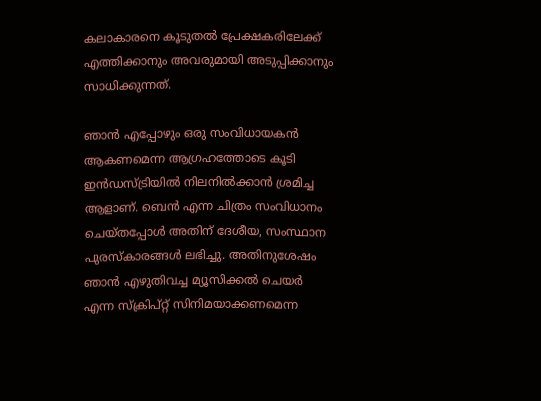കലാകാരനെ കൂടുതൽ പ്രേക്ഷകരിലേക്ക് എത്തിക്കാനും അവരുമായി അടുപ്പിക്കാനും സാധിക്കുന്നത്.

ഞാൻ എപ്പോഴും ഒരു സംവിധായകൻ ആകണമെന്ന ആഗ്രഹത്തോടെ കൂടി ഇൻഡസ്ട്രിയിൽ നിലനിൽക്കാൻ ശ്രമിച്ച ആളാണ്. ബെൻ എന്ന ചിത്രം സംവിധാനം ചെയ്തപ്പോൾ അതിന് ദേശീയ, സംസ്ഥാന പുരസ്കാരങ്ങൾ ലഭിച്ചു. അതിനുശേഷം ഞാൻ എഴുതിവച്ച മ്യൂസിക്കൽ ചെയർ എന്ന സ്ക്രിപ്റ്റ് സിനിമയാക്കണമെന്ന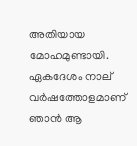അതിയായ മോഹമുണ്ടായി. ഏകദേശം നാല് വർഷത്തോളമാണ് ഞാൻ ആ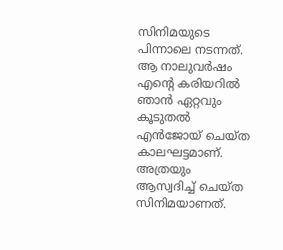സിനിമയുടെ പിന്നാലെ നടന്നത്. ആ നാലുവർഷം എൻ്റെ കരിയറിൽ ഞാൻ ഏറ്റവും കൂടുതൽ എൻജോയ് ചെയ്ത കാലഘട്ടമാണ്. അത്രയും ആസ്വദിച്ച് ചെയ്ത സിനിമയാണത്.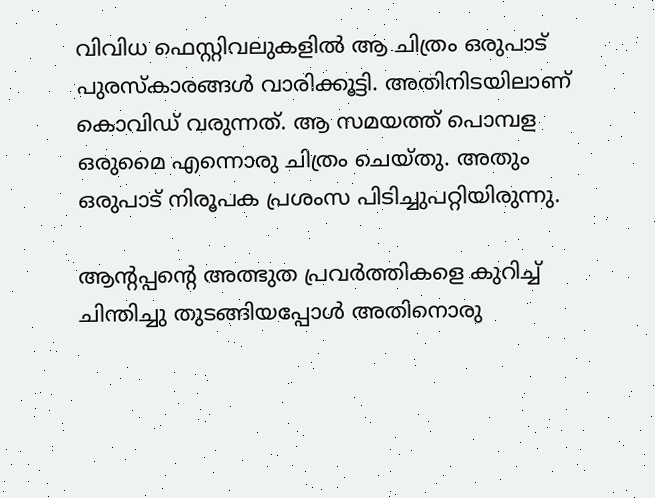വിവിധ ഫെസ്റ്റിവലുകളിൽ ആ ചിത്രം ഒരുപാട് പുരസ്കാരങ്ങൾ വാരിക്കൂട്ടി. അതിനിടയിലാണ് കൊവിഡ് വരുന്നത്. ആ സമയത്ത് പൊമ്പള ഒരുമൈ എന്നൊരു ചിത്രം ചെയ്തു. അതും ഒരുപാട് നിരൂപക പ്രശംസ പിടിച്ചുപറ്റിയിരുന്നു.

ആൻ്റപ്പൻ്റെ അത്ഭുത പ്രവർത്തികളെ കുറിച്ച് ചിന്തിച്ചു തുടങ്ങിയപ്പോൾ അതിനൊരു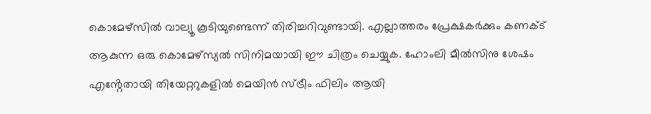കൊമേഴ്സിൽ വാല്യൂ കൂടിയുണ്ടെന്ന് തിരിച്ചറിവുണ്ടായി. എല്ലാത്തരം പ്രേക്ഷകർക്കും കണക്ട് ആകുന്ന ഒരു കൊമേഴ്സ്യൽ സിനിമയായി ഈ ചിത്രം ചെയ്യുക. ഹോംലി മീൽസിനു ശേഷം എൻ്റേതായി തിയേറ്ററുകളിൽ മെയിൻ സ്ട്രീം ഫിലിം ആയി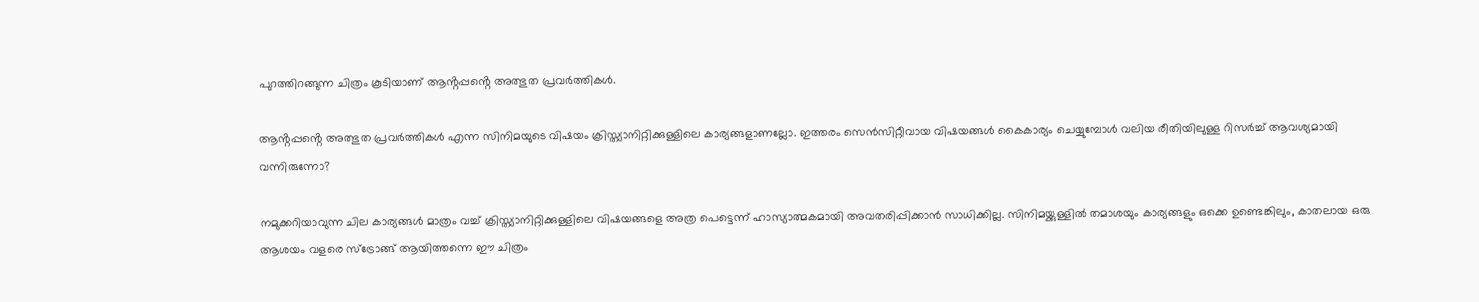പുറത്തിറങ്ങുന്ന ചിത്രം കൂടിയാണ് ആൻ്റപ്പൻ്റെ അത്ഭുത പ്രവർത്തികൾ.

ആൻ്റപ്പൻ്റെ അത്ഭുത പ്രവര്‍ത്തികൾ എന്ന സിനിമയുടെ വിഷയം ക്രിസ്ത്യാനിറ്റിക്കുള്ളിലെ കാര്യങ്ങളാണല്ലോ. ഇത്തരം സെൻസിറ്റീവായ വിഷയങ്ങൾ കൈകാര്യം ചെയ്യുമ്പോൾ വലിയ രീതിയിലുള്ള റിസർച്ച് ആവശ്യമായി വന്നിരുന്നോ?

നമുക്കറിയാവുന്ന ചില കാര്യങ്ങൾ മാത്രം വച്ച് ക്രിസ്ത്യാനിറ്റിക്കുള്ളിലെ വിഷയങ്ങളെ അത്ര പെട്ടെന്ന് ഹാസ്യാത്മകമായി അവതരിപ്പിക്കാൻ സാധിക്കില്ല. സിനിമയ്ക്കുള്ളിൽ തമാശയും കാര്യങ്ങളും ഒക്കെ ഉണ്ടെങ്കിലും, കാതലായ ഒരു ആശയം വളരെ സ്ട്രോങ്ങ് ആയിത്തന്നെ ഈ ചിത്രം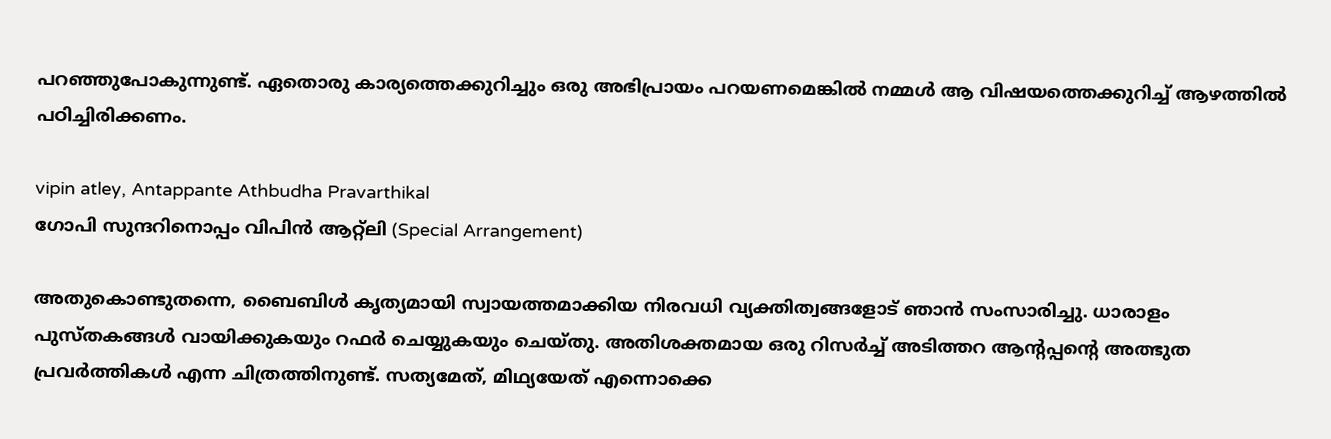പറഞ്ഞുപോകുന്നുണ്ട്. ഏതൊരു കാര്യത്തെക്കുറിച്ചും ഒരു അഭിപ്രായം പറയണമെങ്കിൽ നമ്മൾ ആ വിഷയത്തെക്കുറിച്ച് ആഴത്തിൽ പഠിച്ചിരിക്കണം.

vipin atley, Antappante Athbudha Pravarthikal
ഗോപി സുന്ദറിനൊപ്പം വിപിൻ ആറ്റ്‌ലി (Special Arrangement)

അതുകൊണ്ടുതന്നെ, ബൈബിൾ കൃത്യമായി സ്വായത്തമാക്കിയ നിരവധി വ്യക്തിത്വങ്ങളോട് ഞാൻ സംസാരിച്ചു. ധാരാളം പുസ്തകങ്ങൾ വായിക്കുകയും റഫർ ചെയ്യുകയും ചെയ്തു. അതിശക്തമായ ഒരു റിസർച്ച് അടിത്തറ ആൻ്റപ്പൻ്റെ അത്ഭുത പ്രവര്‍ത്തികൾ എന്ന ചിത്രത്തിനുണ്ട്. സത്യമേത്, മിഥ്യയേത് എന്നൊക്കെ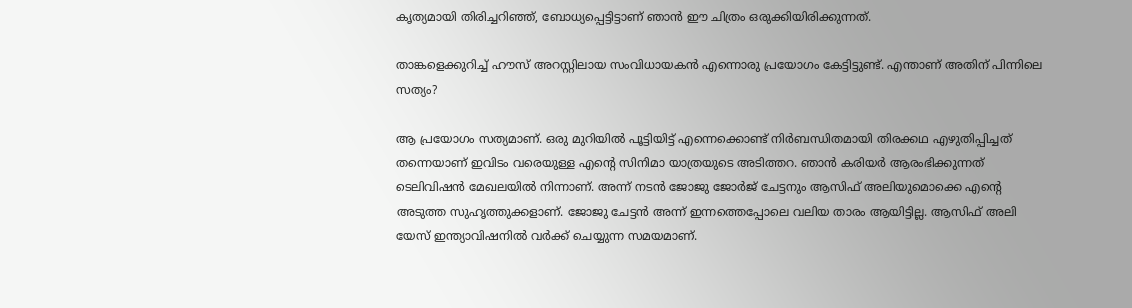കൃത്യമായി തിരിച്ചറിഞ്ഞ്, ബോധ്യപ്പെട്ടിട്ടാണ് ഞാൻ ഈ ചിത്രം ഒരുക്കിയിരിക്കുന്നത്.

താങ്കളെക്കുറിച്ച് ഹൗസ് അറസ്റ്റിലായ സംവിധായകൻ എന്നൊരു പ്രയോഗം കേട്ടിട്ടുണ്ട്. എന്താണ് അതിന് പിന്നിലെ സത്യം?

ആ പ്രയോഗം സത്യമാണ്. ഒരു മുറിയിൽ പൂട്ടിയിട്ട് എന്നെക്കൊണ്ട് നിർബന്ധിതമായി തിരക്കഥ എഴുതിപ്പിച്ചത് തന്നെയാണ് ഇവിടം വരെയുള്ള എൻ്റെ സിനിമാ യാത്രയുടെ അടിത്തറ. ഞാൻ കരിയർ ആരംഭിക്കുന്നത് ടെലിവിഷൻ മേഖലയിൽ നിന്നാണ്. അന്ന് നടൻ ജോജു ജോർജ് ചേട്ടനും ആസിഫ് അലിയുമൊക്കെ എൻ്റെ അടുത്ത സുഹൃത്തുക്കളാണ്. ജോജു ചേട്ടൻ അന്ന് ഇന്നത്തെപ്പോലെ വലിയ താരം ആയിട്ടില്ല. ആസിഫ് അലി യേസ് ഇന്ത്യാവിഷനിൽ വർക്ക് ചെയ്യുന്ന സമയമാണ്.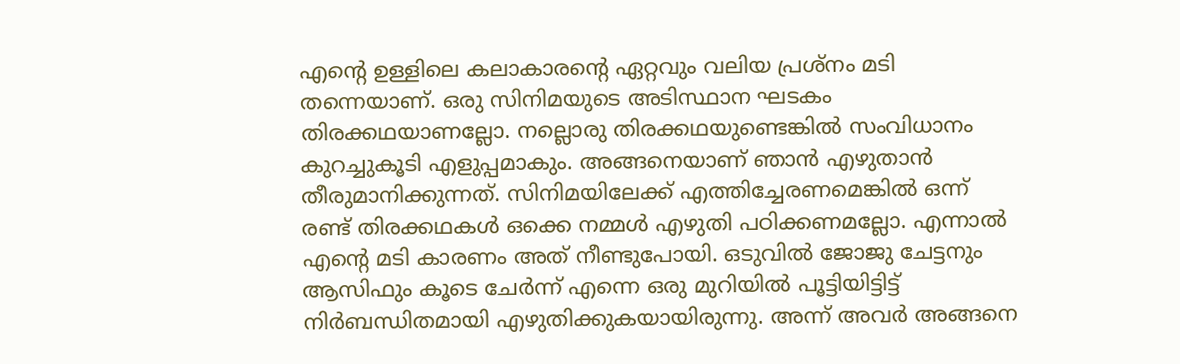എൻ്റെ ഉള്ളിലെ കലാകാരൻ്റെ ഏറ്റവും വലിയ പ്രശ്നം മടി തന്നെയാണ്. ഒരു സിനിമയുടെ അടിസ്ഥാന ഘടകം തിരക്കഥയാണല്ലോ. നല്ലൊരു തിരക്കഥയുണ്ടെങ്കിൽ സംവിധാനം കുറച്ചുകൂടി എളുപ്പമാകും. അങ്ങനെയാണ് ഞാൻ എഴുതാൻ തീരുമാനിക്കുന്നത്. സിനിമയിലേക്ക് എത്തിച്ചേരണമെങ്കിൽ ഒന്ന് രണ്ട് തിരക്കഥകൾ ഒക്കെ നമ്മൾ എഴുതി പഠിക്കണമല്ലോ. എന്നാൽ എൻ്റെ മടി കാരണം അത് നീണ്ടുപോയി. ഒടുവിൽ ജോജു ചേട്ടനും ആസിഫും കൂടെ ചേർന്ന് എന്നെ ഒരു മുറിയിൽ പൂട്ടിയിട്ടിട്ട് നിർബന്ധിതമായി എഴുതിക്കുകയായിരുന്നു. അന്ന് അവർ അങ്ങനെ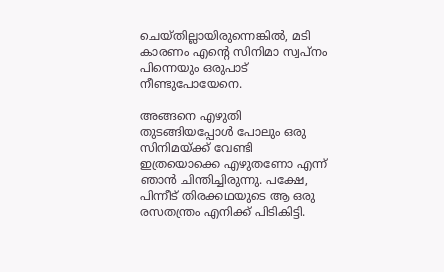ചെയ്തില്ലായിരുന്നെങ്കിൽ, മടി കാരണം എൻ്റെ സിനിമാ സ്വപ്നം പിന്നെയും ഒരുപാട് നീണ്ടുപോയേനെ.

അങ്ങനെ എഴുതി തുടങ്ങിയപ്പോൾ പോലും ഒരു സിനിമയ്ക്ക് വേണ്ടി ഇത്രയൊക്കെ എഴുതണോ എന്ന് ഞാൻ ചിന്തിച്ചിരുന്നു. പക്ഷേ, പിന്നീട് തിരക്കഥയുടെ ആ ഒരു രസതന്ത്രം എനിക്ക് പിടികിട്ടി.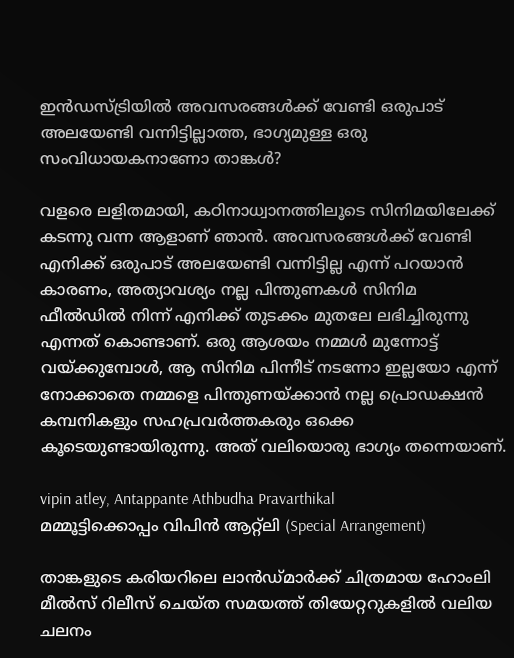ഇൻഡസ്ട്രിയിൽ അവസരങ്ങൾക്ക് വേണ്ടി ഒരുപാട് അലയേണ്ടി വന്നിട്ടില്ലാത്ത, ഭാഗ്യമുള്ള ഒരു സംവിധായകനാണോ താങ്കൾ?

വളരെ ലളിതമായി, കഠിനാധ്വാനത്തിലൂടെ സിനിമയിലേക്ക് കടന്നു വന്ന ആളാണ് ഞാൻ. അവസരങ്ങൾക്ക് വേണ്ടി എനിക്ക് ഒരുപാട് അലയേണ്ടി വന്നിട്ടില്ല എന്ന് പറയാൻ കാരണം, അത്യാവശ്യം നല്ല പിന്തുണകൾ സിനിമ ഫീൽഡിൽ നിന്ന് എനിക്ക് തുടക്കം മുതലേ ലഭിച്ചിരുന്നു എന്നത് കൊണ്ടാണ്. ഒരു ആശയം നമ്മൾ മുന്നോട്ട് വയ്ക്കുമ്പോൾ, ആ സിനിമ പിന്നീട് നടന്നോ ഇല്ലയോ എന്ന് നോക്കാതെ നമ്മളെ പിന്തുണയ്ക്കാൻ നല്ല പ്രൊഡക്ഷൻ കമ്പനികളും സഹപ്രവർത്തകരും ഒക്കെ കൂടെയുണ്ടായിരുന്നു. അത് വലിയൊരു ഭാഗ്യം തന്നെയാണ്.

vipin atley, Antappante Athbudha Pravarthikal
മമ്മൂട്ടിക്കൊപ്പം വിപിൻ ആറ്റ്‌ലി (Special Arrangement)

താങ്കളുടെ കരിയറിലെ ലാൻഡ്മാർക്ക് ചിത്രമായ ഹോംലി മീൽസ് റിലീസ് ചെയ്ത സമയത്ത് തിയേറ്ററുകളിൽ വലിയ ചലനം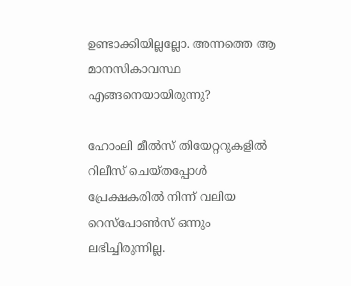ഉണ്ടാക്കിയില്ലല്ലോ. അന്നത്തെ ആ മാനസികാവസ്ഥ എങ്ങനെയായിരുന്നു?

ഹോംലി മീൽസ് തിയേറ്ററുകളിൽ റിലീസ് ചെയ്തപ്പോൾ പ്രേക്ഷകരിൽ നിന്ന് വലിയ റെസ്പോൺസ് ഒന്നും ലഭിച്ചിരുന്നില്ല.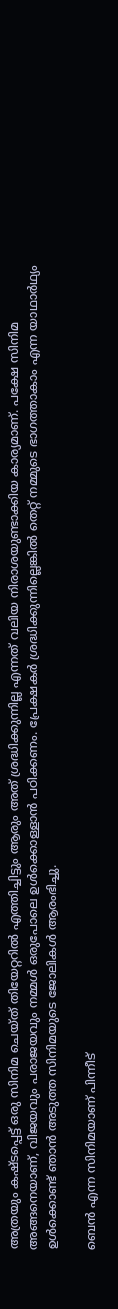അത്രയും കഷ്ടപ്പെട്ട് ഒരു സിനിമ ചെയ്ത് തിയേറ്ററിൽ എത്തിച്ചിട്ടും ആരും അത് ശ്രദ്ധിക്കുന്നില്ല എന്നത് വലിയ നിരാശയുണ്ടാക്കിയ കാര്യമാണ്. പക്ഷേ സിനിമ അങ്ങനെയാണ്, വിജയവും പരാജയവും നമ്മൾ ഒരുപോലെ ഉൾക്കൊള്ളാൻ പഠിക്കണം. പ്രേക്ഷകർ ശ്രദ്ധിക്കുന്നില്ലെങ്കിൽ തെറ്റ് നമ്മുടെ ഭാഗത്താകാം എന്ന യാഥാർഥ്യം ഉൾക്കൊണ്ട് ഞാൻ അടുത്ത സിനിമയുടെ ജോലികൾ ആരംഭിച്ചു.

ബെൻ എന്ന സിനിമയാണ് പിന്നീട്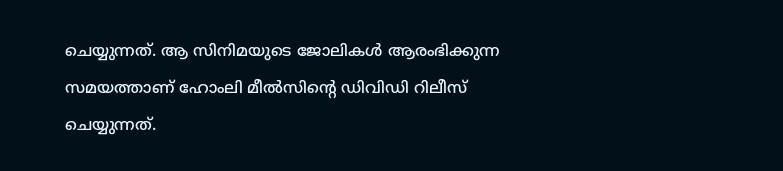ചെയ്യുന്നത്. ആ സിനിമയുടെ ജോലികൾ ആരംഭിക്കുന്ന സമയത്താണ് ഹോംലി മീൽസിൻ്റെ ഡിവിഡി റിലീസ് ചെയ്യുന്നത്.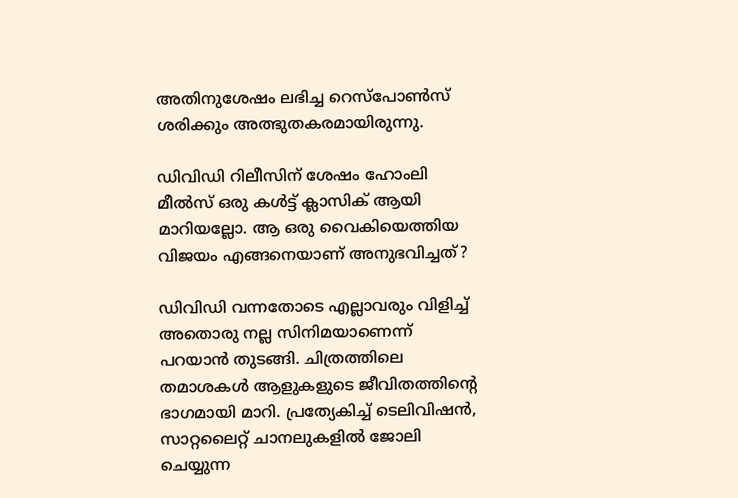അതിനുശേഷം ലഭിച്ച റെസ്പോൺസ് ശരിക്കും അത്ഭുതകരമായിരുന്നു.

ഡിവിഡി റിലീസിന് ശേഷം ഹോംലി മീൽസ് ഒരു കൾട്ട് ക്ലാസിക് ആയി മാറിയല്ലോ. ആ ഒരു വൈകിയെത്തിയ വിജയം എങ്ങനെയാണ് അനുഭവിച്ചത്?

ഡിവിഡി വന്നതോടെ എല്ലാവരും വിളിച്ച് അതൊരു നല്ല സിനിമയാണെന്ന് പറയാൻ തുടങ്ങി. ചിത്രത്തിലെ തമാശകൾ ആളുകളുടെ ജീവിതത്തിൻ്റെ ഭാഗമായി മാറി. പ്രത്യേകിച്ച് ടെലിവിഷൻ, സാറ്റലൈറ്റ് ചാനലുകളിൽ ജോലി ചെയ്യുന്ന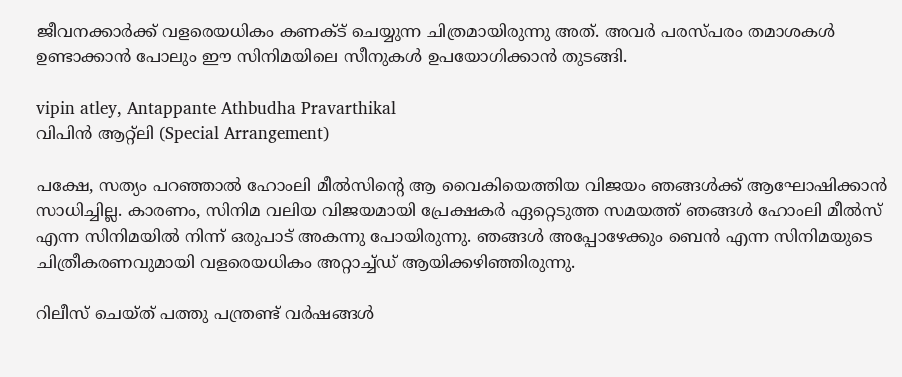ജീവനക്കാർക്ക് വളരെയധികം കണക്ട് ചെയ്യുന്ന ചിത്രമായിരുന്നു അത്. അവർ പരസ്പരം തമാശകൾ ഉണ്ടാക്കാൻ പോലും ഈ സിനിമയിലെ സീനുകൾ ഉപയോഗിക്കാൻ തുടങ്ങി.

vipin atley, Antappante Athbudha Pravarthikal
വിപിൻ ആറ്റ്‌ലി (Special Arrangement)

പക്ഷേ, സത്യം പറഞ്ഞാൽ ഹോംലി മീൽസിൻ്റെ ആ വൈകിയെത്തിയ വിജയം ഞങ്ങൾക്ക് ആഘോഷിക്കാൻ സാധിച്ചില്ല. കാരണം, സിനിമ വലിയ വിജയമായി പ്രേക്ഷകർ ഏറ്റെടുത്ത സമയത്ത് ഞങ്ങൾ ഹോംലി മീൽസ് എന്ന സിനിമയിൽ നിന്ന് ഒരുപാട് അകന്നു പോയിരുന്നു. ഞങ്ങൾ അപ്പോഴേക്കും ബെൻ എന്ന സിനിമയുടെ ചിത്രീകരണവുമായി വളരെയധികം അറ്റാച്ച്ഡ് ആയിക്കഴിഞ്ഞിരുന്നു.

റിലീസ് ചെയ്ത് പത്തു പന്ത്രണ്ട് വർഷങ്ങൾ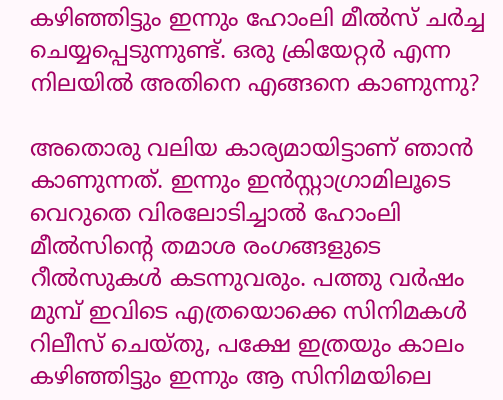കഴിഞ്ഞിട്ടും ഇന്നും ഹോംലി മീൽസ് ചർച്ച ചെയ്യപ്പെടുന്നുണ്ട്. ഒരു ക്രിയേറ്റർ എന്ന നിലയിൽ അതിനെ എങ്ങനെ കാണുന്നു?

അതൊരു വലിയ കാര്യമായിട്ടാണ് ഞാൻ കാണുന്നത്. ഇന്നും ഇൻസ്റ്റാഗ്രാമിലൂടെ വെറുതെ വിരലോടിച്ചാൽ ഹോംലി മീൽസിൻ്റെ തമാശ രംഗങ്ങളുടെ റീൽസുകൾ കടന്നുവരും. പത്തു വർഷം മുമ്പ് ഇവിടെ എത്രയൊക്കെ സിനിമകൾ റിലീസ് ചെയ്തു, പക്ഷേ ഇത്രയും കാലം കഴിഞ്ഞിട്ടും ഇന്നും ആ സിനിമയിലെ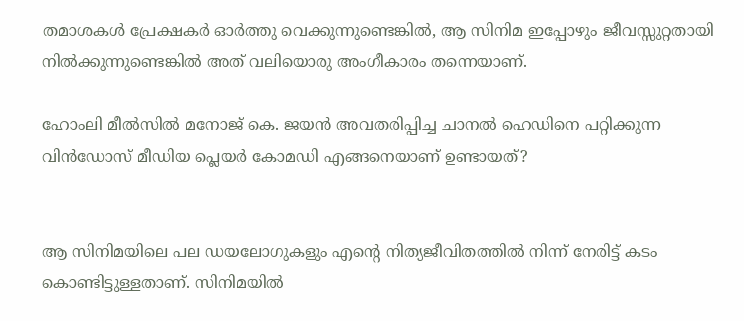തമാശകൾ പ്രേക്ഷകർ ഓർത്തു വെക്കുന്നുണ്ടെങ്കിൽ, ആ സിനിമ ഇപ്പോഴും ജീവസ്സുറ്റതായി നിൽക്കുന്നുണ്ടെങ്കിൽ അത് വലിയൊരു അംഗീകാരം തന്നെയാണ്.

ഹോംലി മീൽസിൽ മനോജ് കെ. ജയൻ അവതരിപ്പിച്ച ചാനൽ ഹെഡിനെ പറ്റിക്കുന്ന വിൻഡോസ് മീഡിയ പ്ലെയർ കോമഡി എങ്ങനെയാണ് ഉണ്ടായത്?


ആ സിനിമയിലെ പല ഡയലോഗുകളും എൻ്റെ നിത്യജീവിതത്തിൽ നിന്ന് നേരിട്ട് കടം കൊണ്ടിട്ടുള്ളതാണ്. സിനിമയിൽ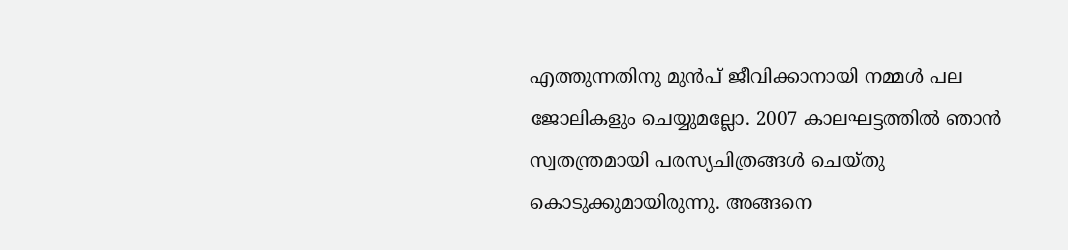എത്തുന്നതിനു മുൻപ് ജീവിക്കാനായി നമ്മൾ പല ജോലികളും ചെയ്യുമല്ലോ. 2007 കാലഘട്ടത്തിൽ ഞാൻ സ്വതന്ത്രമായി പരസ്യചിത്രങ്ങൾ ചെയ്തു കൊടുക്കുമായിരുന്നു. അങ്ങനെ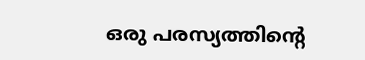ഒരു പരസ്യത്തിൻ്റെ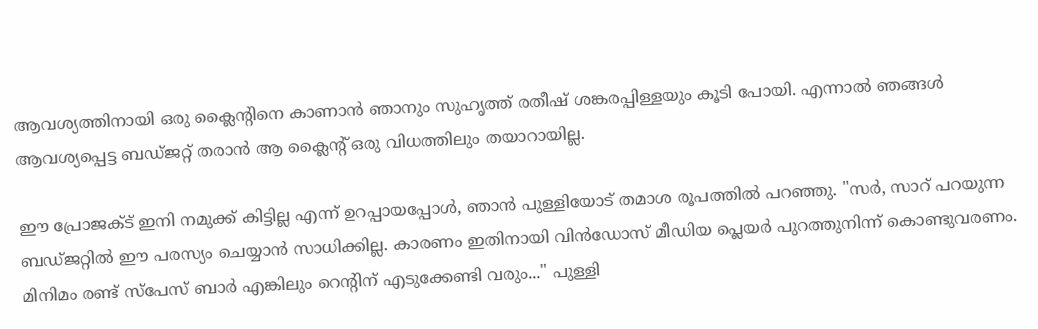ആവശ്യത്തിനായി ഒരു ക്ലൈൻ്റിനെ കാണാൻ ഞാനും സുഹൃത്ത് രതീഷ് ശങ്കരപ്പിള്ളയും കൂടി പോയി. എന്നാൽ ഞങ്ങൾ ആവശ്യപ്പെട്ട ബഡ്ജറ്റ് തരാൻ ആ ക്ലൈൻ്റ് ഒരു വിധത്തിലും തയാറായില്ല.

ഈ പ്രോജക്ട് ഇനി നമുക്ക് കിട്ടില്ല എന്ന് ഉറപ്പായപ്പോൾ, ഞാൻ പുള്ളിയോട് തമാശ രൂപത്തിൽ പറഞ്ഞു. "സർ, സാറ് പറയുന്ന ബഡ്ജറ്റിൽ ഈ പരസ്യം ചെയ്യാൻ സാധിക്കില്ല. കാരണം ഇതിനായി വിൻഡോസ് മീഡിയ പ്ലെയർ പുറത്തുനിന്ന് കൊണ്ടുവരണം. മിനിമം രണ്ട് സ്പേസ് ബാർ എങ്കിലും റെൻ്റിന് എടുക്കേണ്ടി വരും..." പുള്ളി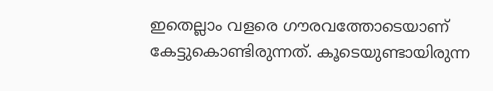ഇതെല്ലാം വളരെ ഗൗരവത്തോടെയാണ് കേട്ടുകൊണ്ടിരുന്നത്. കൂടെയുണ്ടായിരുന്ന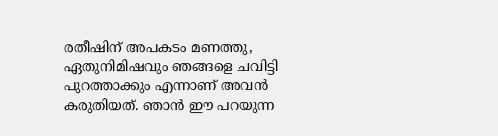രതീഷിന് അപകടം മണത്തു, ഏതുനിമിഷവും ഞങ്ങളെ ചവിട്ടി പുറത്താക്കും എന്നാണ് അവൻ കരുതിയത്. ഞാൻ ഈ പറയുന്ന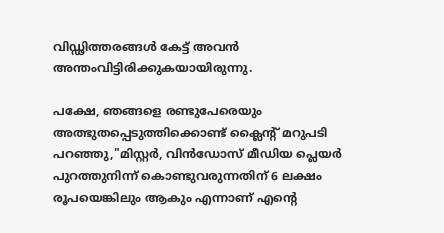വിഡ്ഢിത്തരങ്ങൾ കേട്ട് അവൻ അന്തംവിട്ടിരിക്കുകയായിരുന്നു.

പക്ഷേ, ഞങ്ങളെ രണ്ടുപേരെയും അത്ഭുതപ്പെടുത്തിക്കൊണ്ട് ക്ലൈൻ്റ് മറുപടി പറഞ്ഞു,"മിസ്റ്റർ, വിൻഡോസ് മീഡിയ പ്ലെയർ പുറത്തുനിന്ന് കൊണ്ടുവരുന്നതിന് 6 ലക്ഷം രൂപയെങ്കിലും ആകും എന്നാണ് എൻ്റെ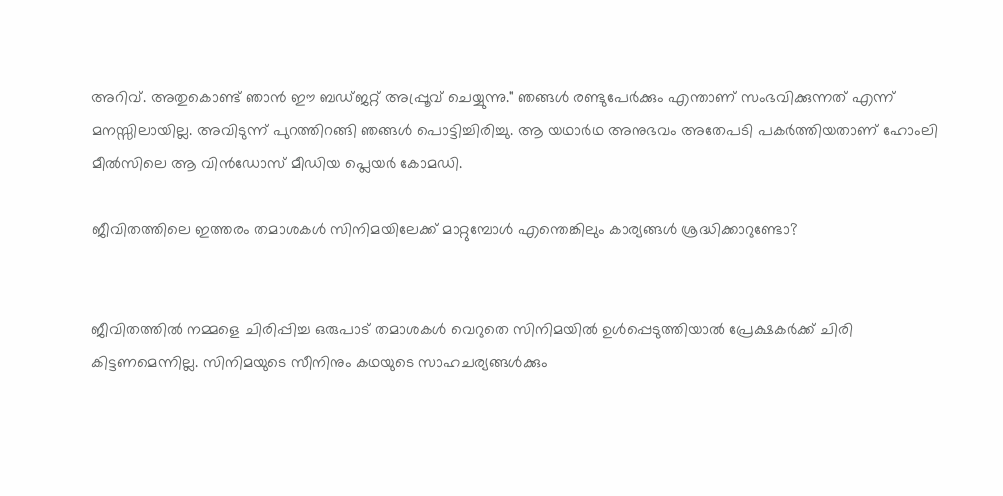അറിവ്. അതുകൊണ്ട് ഞാൻ ഈ ബഡ്ജറ്റ് അപ്പ്രൂവ് ചെയ്യുന്നു." ഞങ്ങൾ രണ്ടുപേർക്കും എന്താണ് സംഭവിക്കുന്നത് എന്ന് മനസ്സിലായില്ല. അവിടുന്ന് പുറത്തിറങ്ങി ഞങ്ങൾ പൊട്ടിച്ചിരിച്ചു. ആ യഥാർഥ അനുഭവം അതേപടി പകർത്തിയതാണ് ഹോംലി മീൽസിലെ ആ വിൻഡോസ് മീഡിയ പ്ലെയർ കോമഡി.

ജീവിതത്തിലെ ഇത്തരം തമാശകൾ സിനിമയിലേക്ക് മാറ്റുമ്പോൾ എന്തെങ്കിലും കാര്യങ്ങൾ ശ്രദ്ധിക്കാറുണ്ടോ?


ജീവിതത്തിൽ നമ്മളെ ചിരിപ്പിച്ച ഒരുപാട് തമാശകൾ വെറുതെ സിനിമയിൽ ഉൾപ്പെടുത്തിയാൽ പ്രേക്ഷകർക്ക് ചിരി കിട്ടണമെന്നില്ല. സിനിമയുടെ സീനിനും കഥയുടെ സാഹചര്യങ്ങൾക്കും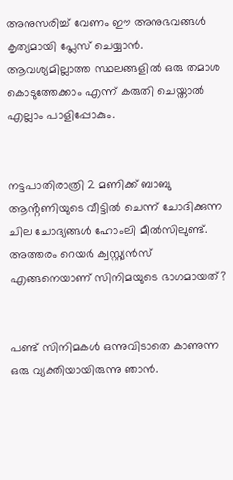അനുസരിച്ച് വേണം ഈ അനുഭവങ്ങൾ കൃത്യമായി പ്ലേസ് ചെയ്യാൻ. ആവശ്യമില്ലാത്ത സ്ഥലങ്ങളിൽ ഒരു തമാശ കൊടുത്തേക്കാം എന്ന് കരുതി ചെയ്താൽ എല്ലാം പാളിപ്പോകും.


നട്ടപാതിരാത്രി 2 മണിക്ക് ബാബു ആൻ്റണിയുടെ വീട്ടിൽ ചെന്ന് ചോദിക്കുന്ന ചില ചോദ്യങ്ങൾ ഹോംലി മീൽസിലുണ്ട്. അത്തരം റെയർ ക്വസ്റ്റ്യൻസ് എങ്ങനെയാണ് സിനിമയുടെ ഭാഗമായത്?


പണ്ട് സിനിമകൾ ഒന്നുവിടാതെ കാണുന്ന ഒരു വ്യക്തിയായിരുന്നു ഞാൻ.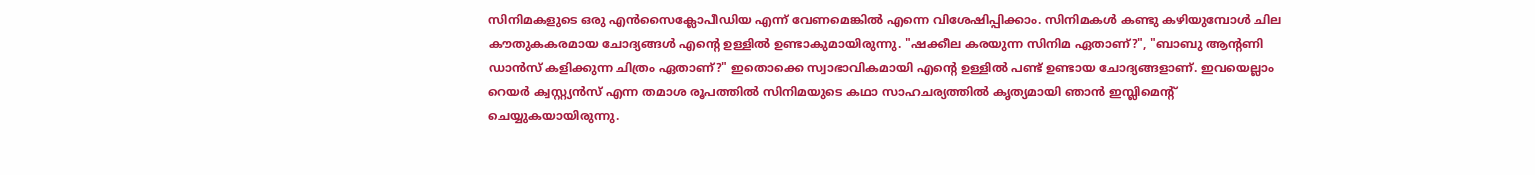സിനിമകളുടെ ഒരു എൻസൈക്ലോപീഡിയ എന്ന് വേണമെങ്കിൽ എന്നെ വിശേഷിപ്പിക്കാം. സിനിമകൾ കണ്ടു കഴിയുമ്പോൾ ചില കൗതുകകരമായ ചോദ്യങ്ങൾ എൻ്റെ ഉള്ളിൽ ഉണ്ടാകുമായിരുന്നു. "ഷക്കീല കരയുന്ന സിനിമ ഏതാണ്?", "ബാബു ആൻ്റണി ഡാൻസ് കളിക്കുന്ന ചിത്രം ഏതാണ്?" ഇതൊക്കെ സ്വാഭാവികമായി എൻ്റെ ഉള്ളിൽ പണ്ട് ഉണ്ടായ ചോദ്യങ്ങളാണ്. ഇവയെല്ലാം റെയർ ക്വസ്റ്റ്യൻസ് എന്ന തമാശ രൂപത്തിൽ സിനിമയുടെ കഥാ സാഹചര്യത്തിൽ കൃത്യമായി ഞാൻ ഇമ്പ്ലിമെൻ്റ് ചെയ്യുകയായിരുന്നു.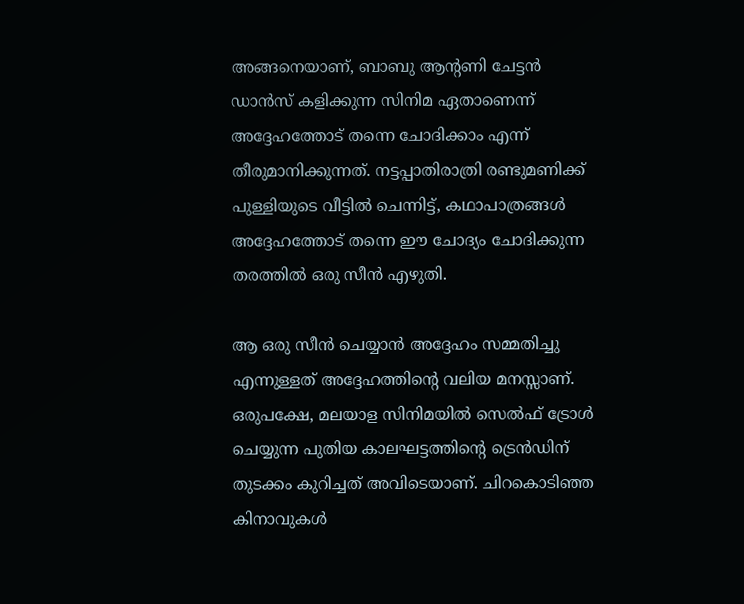അങ്ങനെയാണ്, ബാബു ആൻ്റണി ചേട്ടൻ ഡാൻസ് കളിക്കുന്ന സിനിമ ഏതാണെന്ന് അദ്ദേഹത്തോട് തന്നെ ചോദിക്കാം എന്ന് തീരുമാനിക്കുന്നത്. നട്ടപ്പാതിരാത്രി രണ്ടുമണിക്ക് പുള്ളിയുടെ വീട്ടിൽ ചെന്നിട്ട്, കഥാപാത്രങ്ങൾ അദ്ദേഹത്തോട് തന്നെ ഈ ചോദ്യം ചോദിക്കുന്ന തരത്തിൽ ഒരു സീൻ എഴുതി.

ആ ഒരു സീൻ ചെയ്യാൻ അദ്ദേഹം സമ്മതിച്ചു എന്നുള്ളത് അദ്ദേഹത്തിൻ്റെ വലിയ മനസ്സാണ്. ഒരുപക്ഷേ, മലയാള സിനിമയിൽ സെൽഫ് ട്രോൾ ചെയ്യുന്ന പുതിയ കാലഘട്ടത്തിൻ്റെ ട്രെൻഡിന് തുടക്കം കുറിച്ചത് അവിടെയാണ്. ചിറകൊടിഞ്ഞ കിനാവുകൾ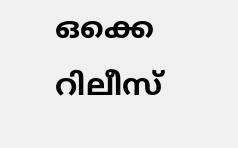ഒക്കെ റിലീസ്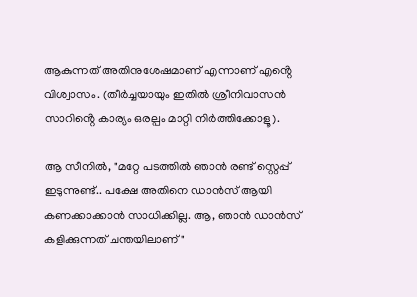ആകുന്നത് അതിനുശേഷമാണ് എന്നാണ് എൻ്റെ വിശ്വാസം. (തീർച്ചയായും ഇതിൽ ശ്രീനിവാസൻ സാറിൻ്റെ കാര്യം ഒരല്പം മാറ്റി നിർത്തിക്കോളൂ).

ആ സീനിൽ, "മറ്റേ പടത്തിൽ ഞാൻ രണ്ട് സ്റ്റെപ്പ് ഇടുന്നുണ്ട്.. പക്ഷേ അതിനെ ഡാൻസ് ആയി കണക്കാക്കാൻ സാധിക്കില്ല. ആ, ഞാൻ ഡാൻസ് കളിക്കുന്നത് ചന്തയിലാണ്"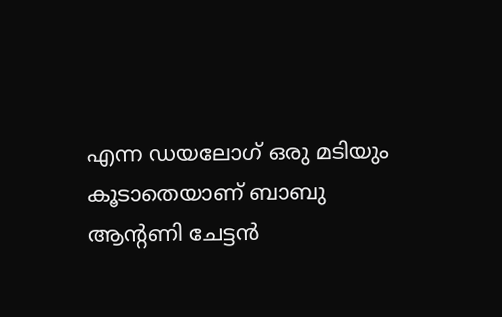എന്ന ഡയലോഗ് ഒരു മടിയും കൂടാതെയാണ് ബാബു ആൻ്റണി ചേട്ടൻ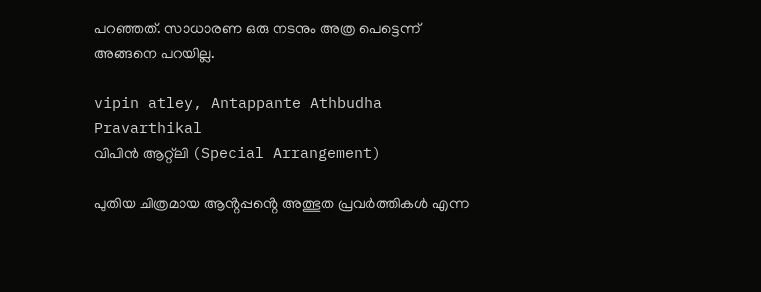പറഞ്ഞത്. സാധാരണ ഒരു നടനും അത്ര പെട്ടെന്ന് അങ്ങനെ പറയില്ല.

vipin atley, Antappante Athbudha Pravarthikal
വിപിൻ ആറ്റ്‌ലി (Special Arrangement)

പുതിയ ചിത്രമായ ആൻ്റപ്പൻ്റെ അത്ഭുത പ്രവര്‍ത്തികൾ എന്ന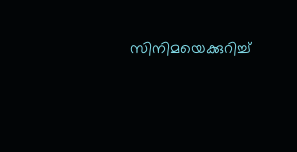സിനിമയെക്കുറിച്ച്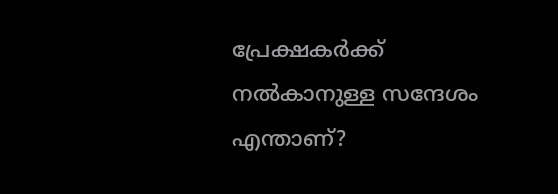പ്രേക്ഷകർക്ക് നൽകാനുള്ള സന്ദേശം എന്താണ്?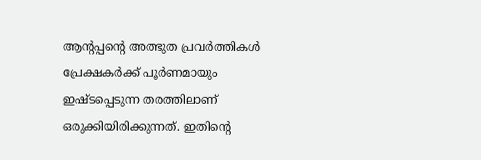ആൻ്റപ്പൻ്റെ അത്ഭുത പ്രവര്‍ത്തികൾ പ്രേക്ഷകർക്ക് പൂർണമായും ഇഷ്ടപ്പെടുന്ന തരത്തിലാണ് ഒരുക്കിയിരിക്കുന്നത്. ഇതിൻ്റെ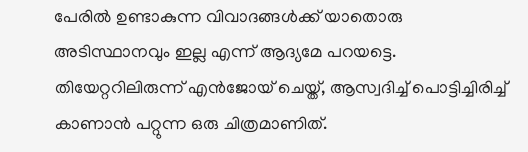പേരിൽ ഉണ്ടാകുന്ന വിവാദങ്ങൾക്ക് യാതൊരു അടിസ്ഥാനവും ഇല്ല എന്ന് ആദ്യമേ പറയട്ടെ. തിയേറ്ററിലിരുന്ന് എൻജോയ് ചെയ്ത്, ആസ്വദിച്ച് പൊട്ടിച്ചിരിച്ച് കാണാൻ പറ്റുന്ന ഒരു ചിത്രമാണിത്.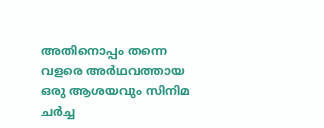അതിനൊപ്പം തന്നെ വളരെ അർഥവത്തായ ഒരു ആശയവും സിനിമ ചർച്ച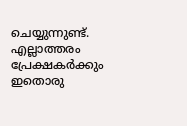ചെയ്യുന്നുണ്ട്. എല്ലാത്തരം പ്രേക്ഷകർക്കും ഇതൊരു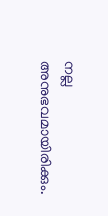നല്ല അനുഭവമായിരിക്കും.